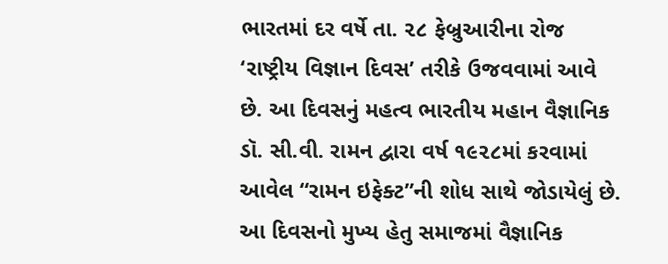ભારતમાં દર વર્ષે તા. ૨૮ ફેબ્રુઆરીના રોજ ‘રાષ્ટ્રીય વિજ્ઞાન દિવસ’ તરીકે ઉજવવામાં આવે છે. આ દિવસનું મહત્વ ભારતીય મહાન વૈજ્ઞાનિક ડૉ. સી.વી. રામન દ્વારા વર્ષ ૧૯૨૮માં કરવામાં આવેલ “રામન ઇફેક્ટ”ની શોધ સાથે જોડાયેલું છે. આ દિવસનો મુખ્ય હેતુ સમાજમાં વૈજ્ઞાનિક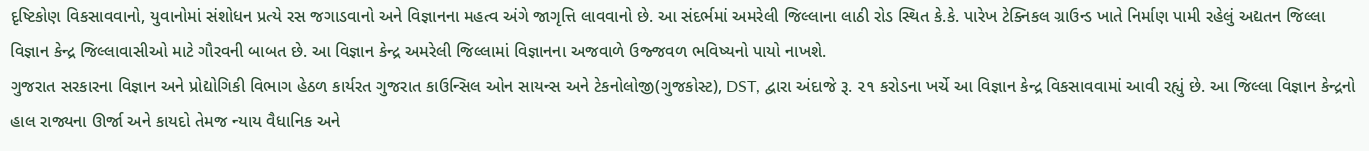દૃષ્ટિકોણ વિકસાવવાનો, યુવાનોમાં સંશોધન પ્રત્યે રસ જગાડવાનો અને વિજ્ઞાનના મહત્વ અંગે જાગૃત્તિ લાવવાનો છે. આ સંદર્ભમાં અમરેલી જિલ્લાના લાઠી રોડ સ્થિત કે.કે. પારેખ ટેક્નિકલ ગ્રાઉન્ડ ખાતે નિર્માણ પામી રહેલું અદ્યતન જિલ્લા વિજ્ઞાન કેન્દ્ર જિલ્લાવાસીઓ માટે ગૌરવની બાબત છે. આ વિજ્ઞાન કેન્દ્ર અમરેલી જિલ્લામાં વિજ્ઞાનના અજવાળે ઉજ્જવળ ભવિષ્યનો પાયો નાખશે.
ગુજરાત સરકારના વિજ્ઞાન અને પ્રોદ્યોગિકી વિભાગ હેઠળ કાર્યરત ગુજરાત કાઉન્સિલ ઓન સાયન્સ અને ટેકનોલોજી(ગુજકોસ્ટ), DST, દ્વારા અંદાજે રૂ. ૨૧ કરોડના ખર્ચે આ વિજ્ઞાન કેન્દ્ર વિકસાવવામાં આવી રહ્યું છે. આ જિલ્લા વિજ્ઞાન કેન્દ્રનો હાલ રાજ્યના ઊર્જા અને કાયદો તેમજ ન્યાય વૈધાનિક અને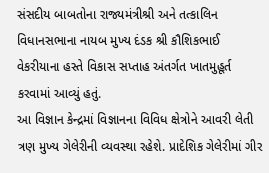સંસદીય બાબતોના રાજ્યમંત્રીશ્રી અને તત્કાલિન વિધાનસભાના નાયબ મુખ્ય દંડક શ્રી કૌશિકભાઈ વેકરીયાના હસ્તે વિકાસ સપ્તાહ અંતર્ગત ખાતમુહૂર્ત કરવામાં આવ્યું હતું.
આ વિજ્ઞાન કેન્દ્રમાં વિજ્ઞાનના વિવિધ ક્ષેત્રોને આવરી લેતી ત્રણ મુખ્ય ગેલેરીની વ્યવસ્થા રહેશે. પ્રાદેશિક ગેલેરીમાં ગીર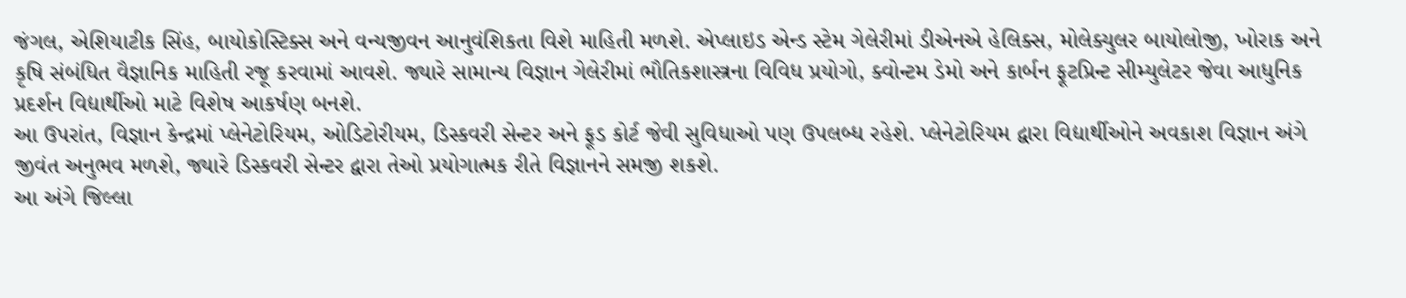જંગલ, એશિયાટીક સિંહ, બાયોકોસ્ટિક્સ અને વન્યજીવન આનુવંશિકતા વિશે માહિતી મળશે. એપ્લાઇડ એન્ડ સ્ટેમ ગેલેરીમાં ડીએનએ હેલિક્સ, મોલેક્યુલર બાયોલોજી, ખોરાક અને કૃષિ સંબંધિત વૈજ્ઞાનિક માહિતી રજૂ કરવામાં આવશે. જ્યારે સામાન્ય વિજ્ઞાન ગેલેરીમાં ભૌતિકશાસ્ત્રના વિવિધ પ્રયોગો, ક્વોન્ટમ ડેમો અને કાર્બન ફૂટપ્રિન્ટ સીમ્યુલેટર જેવા આધુનિક પ્રદર્શન વિદ્યાર્થીઓ માટે વિશેષ આકર્ષણ બનશે.
આ ઉપરાંત, વિજ્ઞાન કેન્દ્રમાં પ્લેનેટોરિયમ, ઓડિટોરીયમ, ડિસ્કવરી સેન્ટર અને ફૂડ કોર્ટ જેવી સુવિધાઓ પણ ઉપલબ્ધ રહેશે. પ્લેનેટોરિયમ દ્વારા વિદ્યાર્થીઓને અવકાશ વિજ્ઞાન અંગે જીવંત અનુભવ મળશે, જ્યારે ડિસ્કવરી સેન્ટર દ્વારા તેઓ પ્રયોગાત્મક રીતે વિજ્ઞાનને સમજી શકશે.
આ અંગે જિલ્લા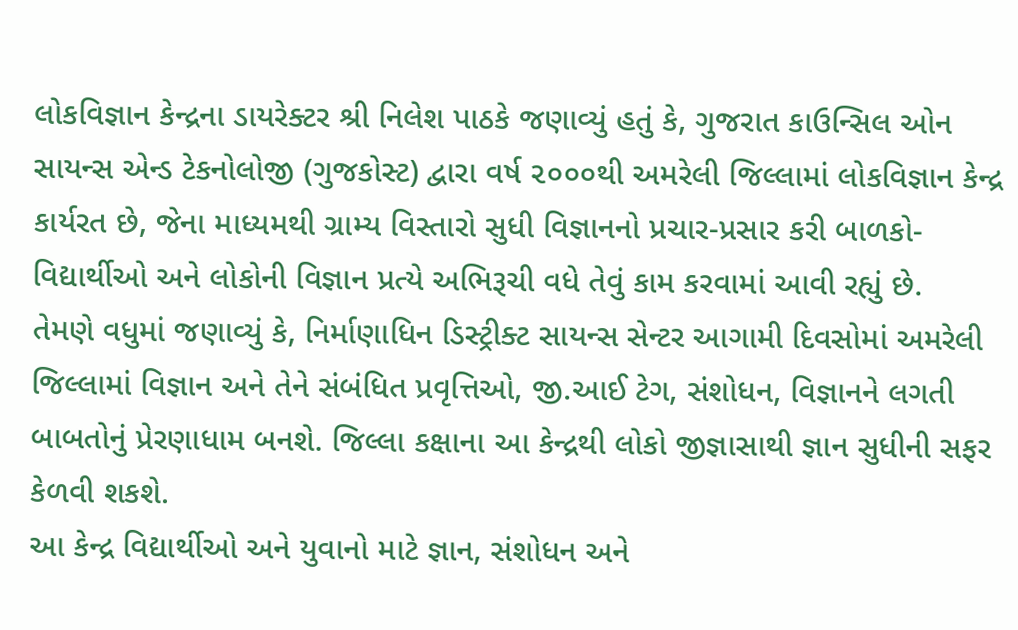લોકવિજ્ઞાન કેન્દ્રના ડાયરેક્ટર શ્રી નિલેશ પાઠકે જણાવ્યું હતું કે, ગુજરાત કાઉન્સિલ ઓન સાયન્સ એન્ડ ટેકનોલોજી (ગુજકોસ્ટ) દ્વારા વર્ષ ૨૦૦૦થી અમરેલી જિલ્લામાં લોકવિજ્ઞાન કેન્દ્ર કાર્યરત છે, જેના માધ્યમથી ગ્રામ્ય વિસ્તારો સુધી વિજ્ઞાનનો પ્રચાર-પ્રસાર કરી બાળકો-વિદ્યાર્થીઓ અને લોકોની વિજ્ઞાન પ્રત્યે અભિરૂચી વધે તેવું કામ કરવામાં આવી રહ્યું છે.
તેમણે વધુમાં જણાવ્યું કે, નિર્માણાધિન ડિસ્ટ્રીક્ટ સાયન્સ સેન્ટર આગામી દિવસોમાં અમરેલી જિલ્લામાં વિજ્ઞાન અને તેને સંબંધિત પ્રવૃત્તિઓ, જી.આઈ ટેગ, સંશોધન, વિજ્ઞાનને લગતી બાબતોનું પ્રેરણાધામ બનશે. જિલ્લા કક્ષાના આ કેન્દ્રથી લોકો જીજ્ઞાસાથી જ્ઞાન સુધીની સફર કેળવી શકશે.
આ કેન્દ્ર વિદ્યાર્થીઓ અને યુવાનો માટે જ્ઞાન, સંશોધન અને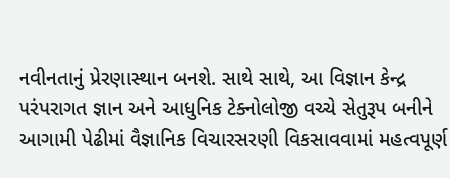નવીનતાનું પ્રેરણાસ્થાન બનશે. સાથે સાથે, આ વિજ્ઞાન કેન્દ્ર પરંપરાગત જ્ઞાન અને આધુનિક ટેક્નોલોજી વચ્ચે સેતુરૂપ બનીને આગામી પેઢીમાં વૈજ્ઞાનિક વિચારસરણી વિકસાવવામાં મહત્વપૂર્ણ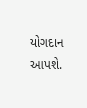યોગદાન આપશે.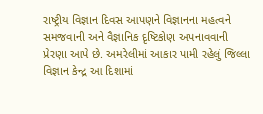રાષ્ટ્રીય વિજ્ઞાન દિવસ આપણને વિજ્ઞાનના મહત્વને સમજવાની અને વૈજ્ઞાનિક દૃષ્ટિકોણ અપનાવવાની પ્રેરણા આપે છે. અમરેલીમાં આકાર પામી રહેલું જિલ્લા વિજ્ઞાન કેન્દ્ર આ દિશામાં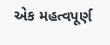એક મહત્વપૂર્ણ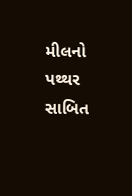મીલનો પથ્થર સાબિત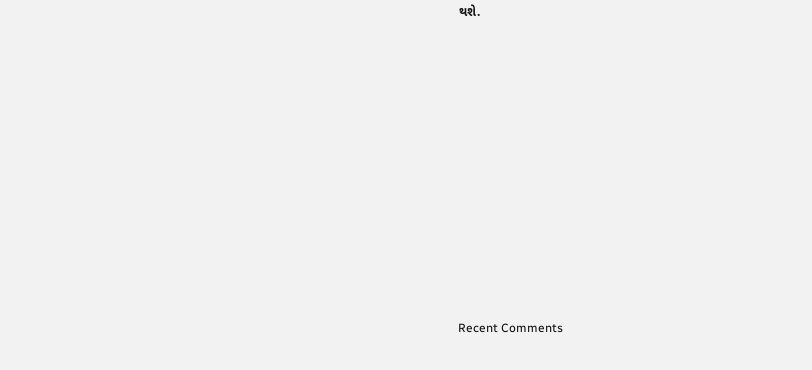થશે.
















Recent Comments